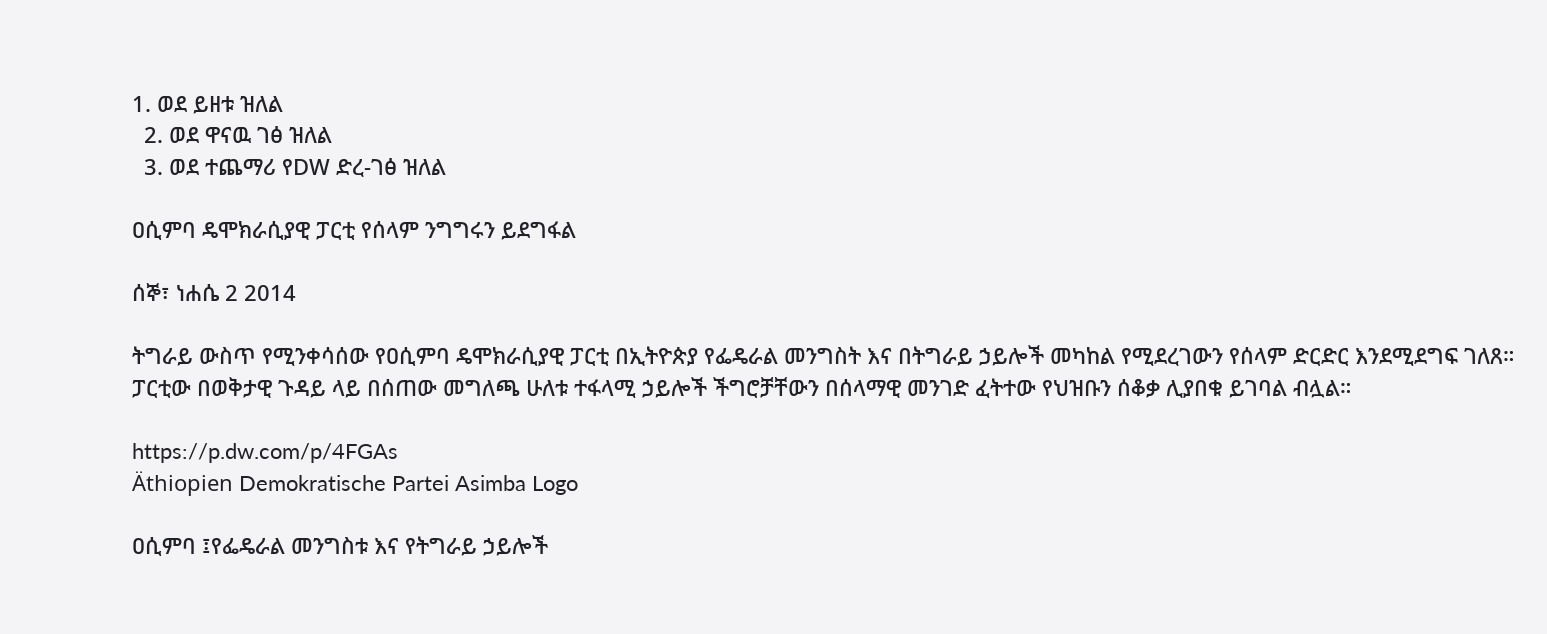1. ወደ ይዘቱ ዝለል
  2. ወደ ዋናዉ ገፅ ዝለል
  3. ወደ ተጨማሪ የDW ድረ-ገፅ ዝለል

ዐሲምባ ዴሞክራሲያዊ ፓርቲ የሰላም ንግግሩን ይደግፋል

ሰኞ፣ ነሐሴ 2 2014

ትግራይ ውስጥ የሚንቀሳሰው የዐሲምባ ዴሞክራሲያዊ ፓርቲ በኢትዮጵያ የፌዴራል መንግስት እና በትግራይ ኃይሎች መካከል የሚደረገውን የሰላም ድርድር እንደሚደግፍ ገለጸ። ፓርቲው በወቅታዊ ጉዳይ ላይ በሰጠው መግለጫ ሁለቱ ተፋላሚ ኃይሎች ችግሮቻቸውን በሰላማዊ መንገድ ፈትተው የህዝቡን ሰቆቃ ሊያበቁ ይገባል ብሏል።

https://p.dw.com/p/4FGAs
Äthiopien Demokratische Partei Asimba Logo

ዐሲምባ ፤የፌዴራል መንግስቱ እና የትግራይ ኃይሎች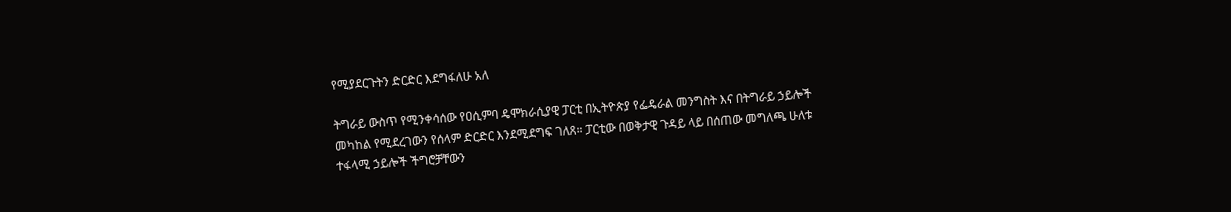የሚያደርጉትን ድርድር እደግፋለሁ አለ

ትግራይ ውስጥ የሚንቀሳሰው የዐሲምባ ዴሞክራሲያዊ ፓርቲ በኢትዮጵያ የፌዴራል መንግስት እና በትግራይ ኃይሎች መካከል የሚደረገውን የሰላም ድርድር እንደሚደግፍ ገለጸ። ፓርቲው በወቅታዊ ጉዳይ ላይ በሰጠው መግለጫ ሁለቱ ተፋላሚ ኃይሎች ችግሮቻቸውን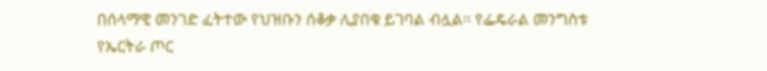በሰላማዊ መንገድ ፈትተው የህዝቡን ሰቆቃ ሊያበቁ ይገባል ብሏል። የፌዴራል መንግስቱ  የኤርትራ ጦር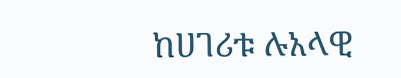ከሀገሪቱ ሉአላዊ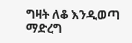ግዛት ለቆ እንዲወጣ ማድረግ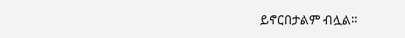ይኖርበታልም ብሏል።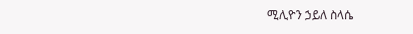ሚሊዮን ኃይለ ስላሴ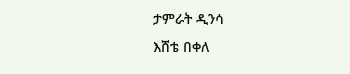ታምራት ዲንሳ
እሸቴ በቀለ